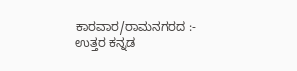ಕಾರವಾರ/ರಾಮನಗರದ :- ಉತ್ತರ ಕನ್ನಡ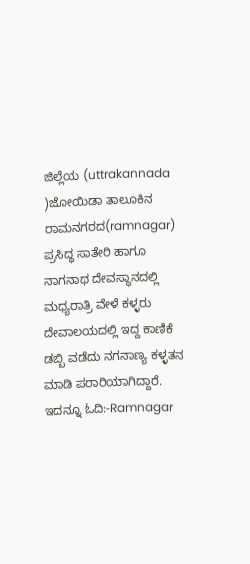ಜಿಲ್ಲೆಯ (uttrakannada )ಜೋಯಿಡಾ ತಾಲೂಕಿನ ರಾಮನಗರದ(ramnagar) ಪ್ರಸಿದ್ಧ ಸಾತೇರಿ ಹಾಗೂ ನಾಗನಾಥ ದೇವಸ್ಥಾನದಲ್ಲಿ ಮಧ್ಯರಾತ್ರಿ ವೇಳೆ ಕಳ್ಳರು ದೇವಾಲಯದಲ್ಲಿ ಇದ್ದ ಕಾಣಿಕೆ ಡಬ್ಬಿ ವಡೆದು ನಗನಾಣ್ಯ ಕಳ್ಳತನ ಮಾಡಿ ಪರಾರಿಯಾಗಿದ್ದಾರೆ. ಇದನ್ನೂ ಓದಿ:-Ramnagar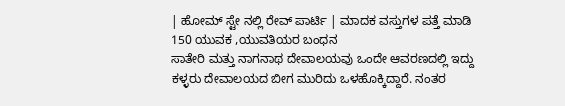| ಹೋಮ್ ಸ್ಟೇ ನಲ್ಲಿ ರೇವ್ ಪಾರ್ಟಿ | ಮಾದಕ ವಸ್ತುಗಳ ಪತ್ತೆ ಮಾಡಿ 150 ಯುವಕ ,ಯುವತಿಯರ ಬಂಧನ
ಸಾತೇರಿ ಮತ್ತು ನಾಗನಾಥ ದೇವಾಲಯವು ಒಂದೇ ಆವರಣದಲ್ಲಿ ಇದ್ದು ಕಳ್ಳರು ದೇವಾಲಯದ ಬೀಗ ಮುರಿದು ಒಳಹೊಕ್ಕಿದ್ದಾರೆ. ನಂತರ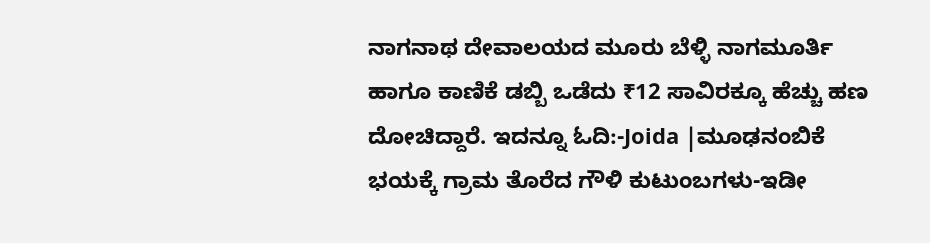ನಾಗನಾಥ ದೇವಾಲಯದ ಮೂರು ಬೆಳ್ಳಿ ನಾಗಮೂರ್ತಿ ಹಾಗೂ ಕಾಣಿಕೆ ಡಬ್ಬಿ ಒಡೆದು ₹12 ಸಾವಿರಕ್ಕೂ ಹೆಚ್ಚು ಹಣ ದೋಚಿದ್ದಾರೆ. ಇದನ್ನೂ ಓದಿ:-Joida |ಮೂಢನಂಬಿಕೆ ಭಯಕ್ಕೆ ಗ್ರಾಮ ತೊರೆದ ಗೌಳಿ ಕುಟುಂಬಗಳು-ಇಡೀ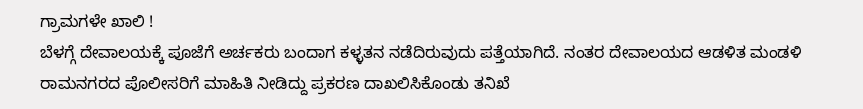ಗ್ರಾಮಗಳೇ ಖಾಲಿ !
ಬೆಳಗ್ಗೆ ದೇವಾಲಯಕ್ಕೆ ಪೂಜೆಗೆ ಅರ್ಚಕರು ಬಂದಾಗ ಕಳ್ಳತನ ನಡೆದಿರುವುದು ಪತ್ತೆಯಾಗಿದೆ. ನಂತರ ದೇವಾಲಯದ ಆಡಳಿತ ಮಂಡಳಿ ರಾಮನಗರದ ಪೊಲೀಸರಿಗೆ ಮಾಹಿತಿ ನೀಡಿದ್ದು ಪ್ರಕರಣ ದಾಖಲಿಸಿಕೊಂಡು ತನಿಖೆ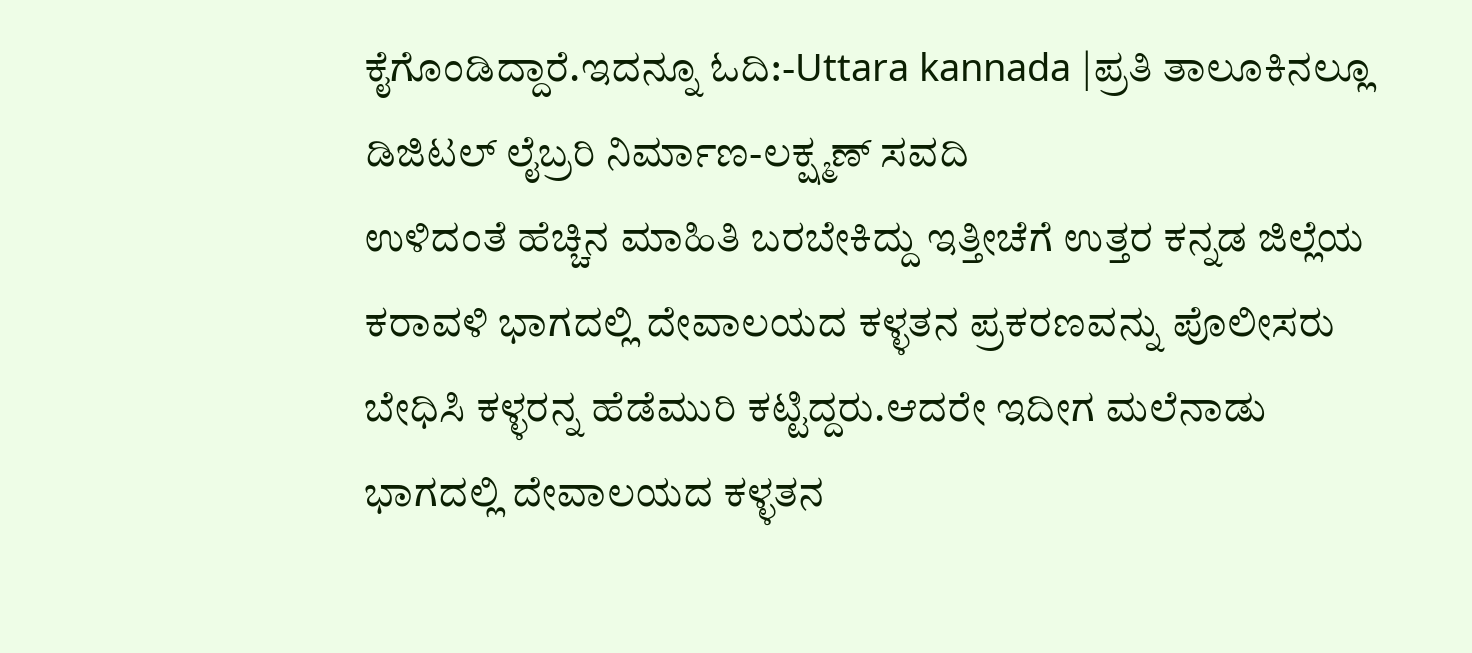ಕೈಗೊಂಡಿದ್ದಾರೆ.ಇದನ್ನೂ ಓದಿ:-Uttara kannada |ಪ್ರತಿ ತಾಲೂಕಿನಲ್ಲೂ ಡಿಜಿಟಲ್ ಲೈಬ್ರರಿ ನಿರ್ಮಾಣ-ಲಕ್ಷ್ಮಣ್ ಸವದಿ
ಉಳಿದಂತೆ ಹೆಚ್ಚಿನ ಮಾಹಿತಿ ಬರಬೇಕಿದ್ದು ಇತ್ತೀಚೆಗೆ ಉತ್ತರ ಕನ್ನಡ ಜಿಲ್ಲೆಯ ಕರಾವಳಿ ಭಾಗದಲ್ಲಿ ದೇವಾಲಯದ ಕಳ್ಳತನ ಪ್ರಕರಣವನ್ನು ಪೊಲೀಸರು ಬೇಧಿಸಿ ಕಳ್ಳರನ್ನ ಹೆಡೆಮುರಿ ಕಟ್ಟಿದ್ದರು.ಆದರೇ ಇದೀಗ ಮಲೆನಾಡು ಭಾಗದಲ್ಲಿ ದೇವಾಲಯದ ಕಳ್ಳತನ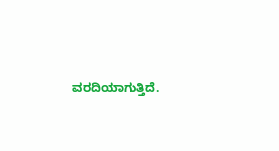ವರದಿಯಾಗುತ್ತಿದೆ.